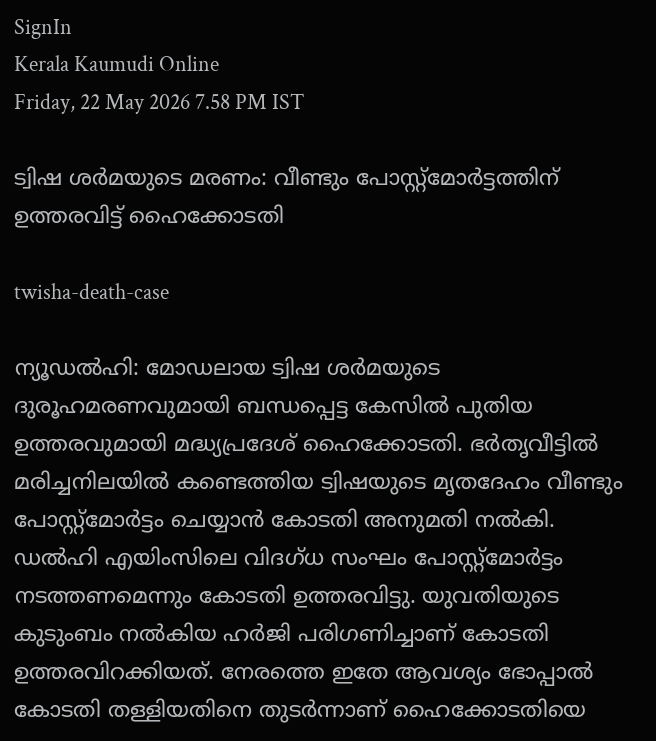SignIn
Kerala Kaumudi Online
Friday, 22 May 2026 7.58 PM IST

ട്വിഷ ശർമയുടെ മരണം: വീണ്ടും പോസ്റ്റ്മോർട്ടത്തിന് ഉത്തരവിട്ട് ഹൈക്കോടതി

twisha-death-case

ന്യൂഡൽഹി: മോഡലായ ട്വിഷ ശർമയുടെ ദുരൂഹമരണവുമായി ബന്ധപ്പെട്ട കേസിൽ പുതിയ ഉത്തരവുമായി മദ്ധ്യപ്രദേശ് ഹൈക്കോടതി. ഭർതൃവീട്ടിൽ മരിച്ചനിലയിൽ കണ്ടെത്തിയ ട്വിഷയുടെ മൃതദേഹം വീണ്ടും പോസ്റ്റ്‍മോർട്ടം ചെയ്യാൻ കോടതി അനുമതി നൽകി. ഡൽഹി എയിംസിലെ വിദഗ്ധ സംഘം പോസ്റ്റ്മോർട്ടം നടത്തണമെന്നും കോടതി ഉത്തരവിട്ടു. യുവതിയുടെ കുടുംബം നൽകിയ ഹർജി പരിഗണിച്ചാണ് കോടതി ഉത്തരവിറക്കിയത്. നേരത്തെ ഇതേ ആവശ്യം ഭോപ്പാൽ കോടതി തള്ളിയതിനെ തുടർന്നാണ് ഹൈക്കോടതിയെ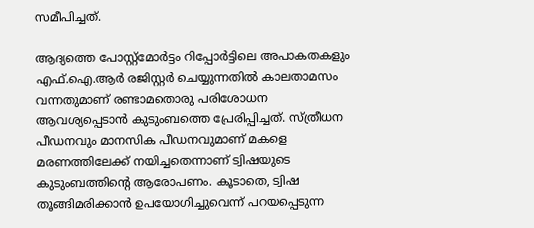സമീപിച്ചത്.

ആദ്യത്തെ പോസ്റ്റ്മോർട്ടം റിപ്പോർട്ടിലെ അപാകതകളും എഫ്.ഐ.ആർ രജിസ്റ്റർ ചെയ്യുന്നതിൽ കാലതാമസം വന്നതുമാണ് രണ്ടാമതൊരു പരിശോധന ആവശ്യപ്പെടാൻ കുടുംബത്തെ പ്രേരിപ്പിച്ചത്. സ്ത്രീധന പീഡനവും മാനസിക പീഡനവുമാണ് മകളെ മരണത്തിലേക്ക് നയിച്ചതെന്നാണ് ട്വിഷയുടെ കുടുംബത്തിന്റെ ആരോപണം. കൂടാതെ, ട്വിഷ തൂങ്ങിമരിക്കാൻ ഉപയോഗിച്ചുവെന്ന് പറയപ്പെടുന്ന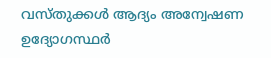വസ്തുക്കൾ ആദ്യം അന്വേഷണ ഉദ്യോഗസ്ഥർ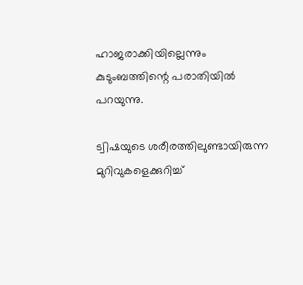ഹാജരാക്കിയില്ലെന്നും കുടുംബത്തിന്റെ പരാതിയിൽ പറയുന്നു.

ട്വിഷയുടെ ശരീരത്തിലുണ്ടായിരുന്ന മുറിവുകളെക്കുറിച്ച്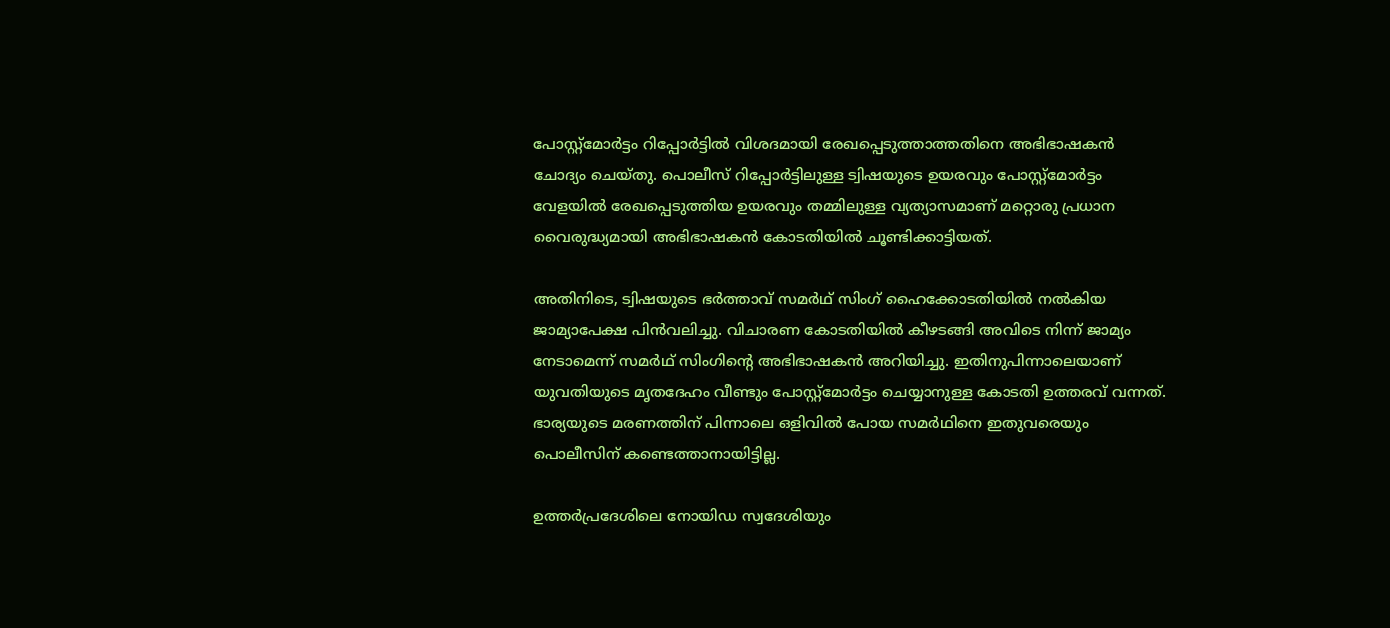പോസ്റ്റ്മോർട്ടം റിപ്പോർട്ടിൽ വിശദമായി രേഖപ്പെടുത്താത്തതിനെ അഭിഭാഷകൻ ചോദ്യം ചെയ്തു. പൊലീസ് റിപ്പോർട്ടിലുള്ള ട്വിഷയുടെ ഉയരവും പോസ്റ്റ്മോർട്ടം വേളയിൽ രേഖപ്പെടുത്തിയ ഉയരവും തമ്മിലുള്ള വ്യത്യാസമാണ് മറ്റൊരു പ്രധാന വൈരുദ്ധ്യമായി അഭിഭാഷകൻ കോടതിയിൽ ചൂണ്ടിക്കാട്ടിയത്.

അതിനിടെ, ട്വിഷയുടെ ഭർത്താവ് സമർഥ് സിംഗ് ഹൈക്കോടതിയിൽ നൽകിയ ജാമ്യാപേക്ഷ പിൻവലിച്ചു. വിചാരണ കോടതിയിൽ കീഴടങ്ങി അവിടെ നിന്ന് ജാമ്യം നേടാമെന്ന് സമർഥ് സിംഗിന്റെ അഭിഭാഷകൻ അറിയിച്ചു. ഇതിനുപിന്നാലെയാണ് യുവതിയുടെ മൃതദേഹം വീണ്ടും പോസ്റ്റ്മോർട്ടം ചെയ്യാനുള്ള കോടതി ഉത്തരവ് വന്നത്. ഭാര്യയുടെ മരണത്തിന് പിന്നാലെ ഒളിവിൽ പോയ സമർഥിനെ ഇതുവരെയും പൊലീസിന് കണ്ടെത്താനായിട്ടില്ല.

ഉത്തർപ്രദേശിലെ നോയിഡ സ്വദേശിയും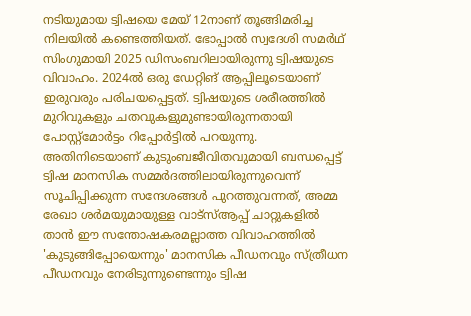നടിയുമായ ട്വിഷയെ മേയ് 12നാണ് തൂങ്ങിമരിച്ച നിലയിൽ കണ്ടെത്തിയത്. ഭോപ്പാൽ സ്വദേശി സമർഥ് സിംഗുമായി 2025 ഡിസംബറിലായിരുന്നു ട്വിഷയുടെ വിവാഹം. 2024ൽ ഒരു ഡേറ്റിങ് ആപ്പിലൂടെയാണ് ഇരുവരും പരിചയപ്പെട്ടത്. ട്വിഷയുടെ ശരീരത്തിൽ മുറിവുകളും ചതവുകളുമുണ്ടായിരുന്നതായി പോസ്റ്റ്മോർട്ടം റിപ്പോർട്ടിൽ പറയുന്നു. അതിനിടെയാണ് കുടുംബജീവിതവുമായി ബന്ധപ്പെട്ട് ട്വിഷ മാനസിക സമ്മർദത്തിലായിരുന്നുവെന്ന് സൂചിപ്പിക്കുന്ന സന്ദേശങ്ങൾ പുറത്തുവന്നത്, അമ്മ രേഖാ ശർമയുമായുള്ള വാട്‌സ്ആപ്പ് ചാറ്റുകളിൽ താൻ ഈ സന്തോഷകരമല്ലാത്ത വിവാഹത്തിൽ 'കുടുങ്ങിപ്പോയെന്നും' മാനസിക പീഡനവും സ്ത്രീധന പീഡനവും നേരിടുന്നുണ്ടെന്നും ട്വിഷ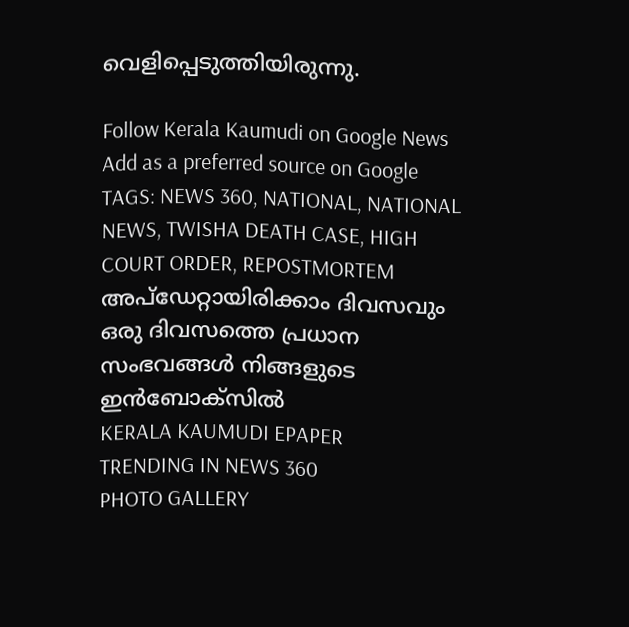വെളിപ്പെടുത്തിയിരുന്നു.

Follow Kerala Kaumudi on Google News Add as a preferred source on Google
TAGS: NEWS 360, NATIONAL, NATIONAL NEWS, TWISHA DEATH CASE, HIGH COURT ORDER, REPOSTMORTEM
അപ്ഡേറ്റായിരിക്കാം ദിവസവും
ഒരു ദിവസത്തെ പ്രധാന സംഭവങ്ങൾ നിങ്ങളുടെ ഇൻബോക്സിൽ
KERALA KAUMUDI EPAPER
TRENDING IN NEWS 360
PHOTO GALLERY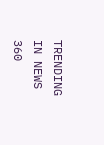TRENDING IN NEWS 360